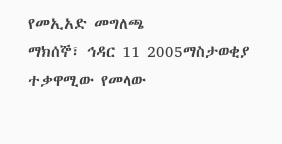የመኢአድ መግለጫ
ማክሰኞ፣ ኅዳር 11 2005ማስታወቂያ
ተቃዋሚው የመላው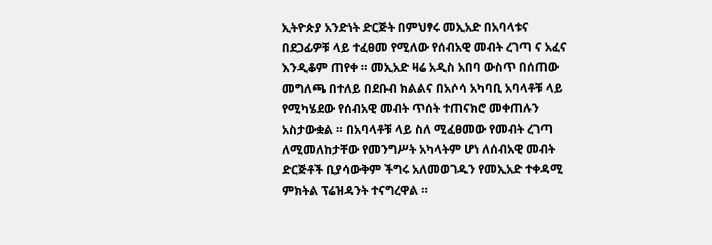ኢትዮጵያ አንድነት ድርጅት በምህፃሩ መኢአድ በአባላቱና በደጋፊዎቹ ላይ ተፈፀመ የሚለው የሰብአዊ መብት ረገጣ ና አፈና እንዲቆም ጠየቀ ። መኢአድ ዛሬ አዲስ አበባ ውስጥ በሰጠው መግለጫ በተለይ በደቡብ ክልልና በአሶሳ አካባቢ አባላቶቹ ላይ የሚካሄደው የሰብአዊ መብት ጥሰት ተጠናክሮ መቀጠሉን አስታውቋል ። በአባላቶቹ ላይ ስለ ሚፈፀመው የመብት ረገጣ ለሚመለከታቸው የመንግሥት አካላትም ሆነ ለሰብአዊ መብት ድርጅቶች ቢያሳውቅም ችግሩ አለመወገዱን የመኢአድ ተቀዳሚ ምክትል ፕሬዝዳንት ተናግረዋል ።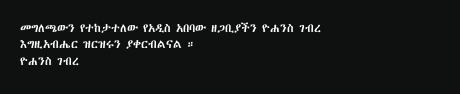መግለጫውን የተከታተለው የአዲስ አበባው ዘጋቢያችን ዮሐንስ ገብረ እግዚአብሔር ዝርዝሩን ያቀርብልናል ።
ዮሐንስ ገብረ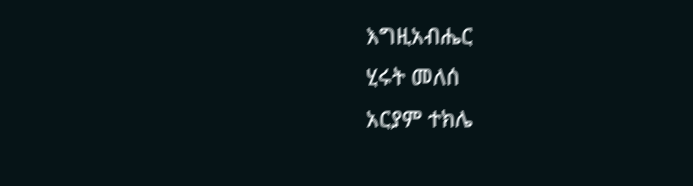እግዚአብሔር
ሂሩት መለሰ
አርያም ተክሌ